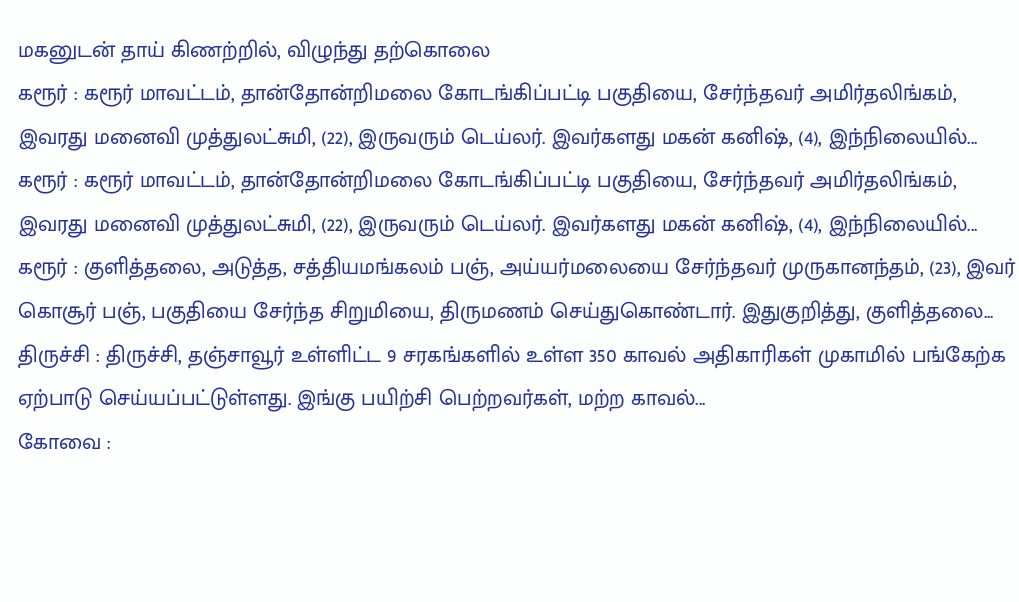மகனுடன் தாய் கிணற்றில், விழுந்து தற்கொலை
கரூர் : கரூர் மாவட்டம், தான்தோன்றிமலை கோடங்கிப்பட்டி பகுதியை, சேர்ந்தவர் அமிர்தலிங்கம், இவரது மனைவி முத்துலட்சுமி, (22), இருவரும் டெய்லர். இவர்களது மகன் கனிஷ், (4), இந்நிலையில்...
கரூர் : கரூர் மாவட்டம், தான்தோன்றிமலை கோடங்கிப்பட்டி பகுதியை, சேர்ந்தவர் அமிர்தலிங்கம், இவரது மனைவி முத்துலட்சுமி, (22), இருவரும் டெய்லர். இவர்களது மகன் கனிஷ், (4), இந்நிலையில்...
கரூர் : குளித்தலை, அடுத்த, சத்தியமங்கலம் பஞ், அய்யர்மலையை சேர்ந்தவர் முருகானந்தம், (23), இவர் கொசூர் பஞ், பகுதியை சேர்ந்த சிறுமியை, திருமணம் செய்துகொண்டார். இதுகுறித்து, குளித்தலை...
திருச்சி : திருச்சி, தஞ்சாவூர் உள்ளிட்ட 9 சரகங்களில் உள்ள 350 காவல் அதிகாரிகள் முகாமில் பங்கேற்க ஏற்பாடு செய்யப்பட்டுள்ளது. இங்கு பயிற்சி பெற்றவர்கள், மற்ற காவல்...
கோவை :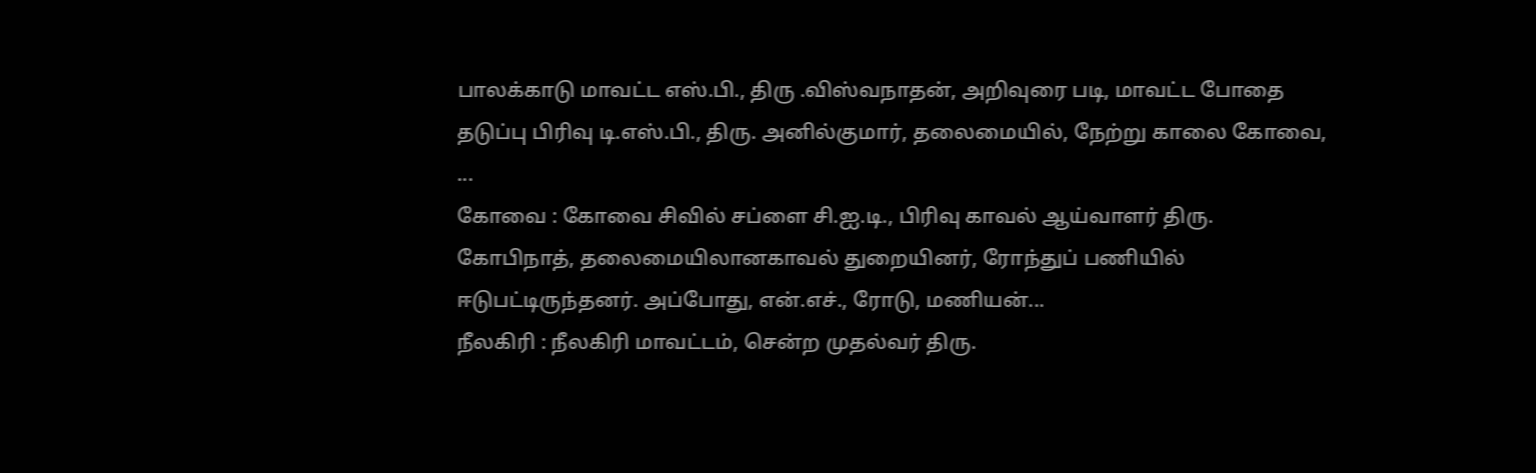பாலக்காடு மாவட்ட எஸ்.பி., திரு .விஸ்வநாதன், அறிவுரை படி, மாவட்ட போதை தடுப்பு பிரிவு டி.எஸ்.பி., திரு. அனில்குமார், தலைமையில், நேற்று காலை கோவை, ...
கோவை : கோவை சிவில் சப்ளை சி.ஐ.டி., பிரிவு காவல் ஆய்வாளர் திரு. கோபிநாத், தலைமையிலானகாவல் துறையினர், ரோந்துப் பணியில் ஈடுபட்டிருந்தனர். அப்போது, என்.எச்., ரோடு, மணியன்...
நீலகிரி : நீலகிரி மாவட்டம், சென்ற முதல்வர் திரு.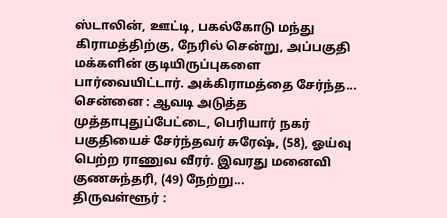ஸ்டாலின், ஊட்டி, பகல்கோடு மந்து கிராமத்திற்கு, நேரில் சென்று, அப்பகுதி மக்களின் குடியிருப்புகளை பார்வையிட்டார். அக்கிராமத்தை சேர்ந்த...
சென்னை : ஆவடி அடுத்த முத்தாபுதுப்பேட்டை, பெரியார் நகர் பகுதியைச் சேர்ந்தவர் சுரேஷ், (58), ஓய்வு பெற்ற ராணுவ வீரர். இவரது மனைவி குணசுந்தரி, (49) நேற்று...
திருவள்ளூர் :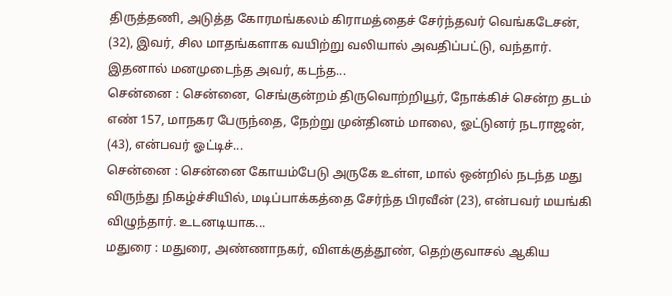திருத்தணி, அடுத்த கோரமங்கலம் கிராமத்தைச் சேர்ந்தவர் வெங்கடேசன், (32), இவர், சில மாதங்களாக வயிற்று வலியால் அவதிப்பட்டு, வந்தார். இதனால் மனமுடைந்த அவர், கடந்த...
சென்னை : சென்னை, செங்குன்றம் திருவொற்றியூர், நோக்கிச் சென்ற தடம் எண் 157, மாநகர பேருந்தை, நேற்று முன்தினம் மாலை, ஓட்டுனர் நடராஜன், (43), என்பவர் ஓட்டிச்...
சென்னை : சென்னை கோயம்பேடு அருகே உள்ள, மால் ஒன்றில் நடந்த மது விருந்து நிகழ்ச்சியில், மடிப்பாக்கத்தை சேர்ந்த பிரவீன் (23), என்பவர் மயங்கி விழுந்தார். உடனடியாக...
மதுரை : மதுரை, அண்ணாநகர், விளக்குத்தூண், தெற்குவாசல் ஆகிய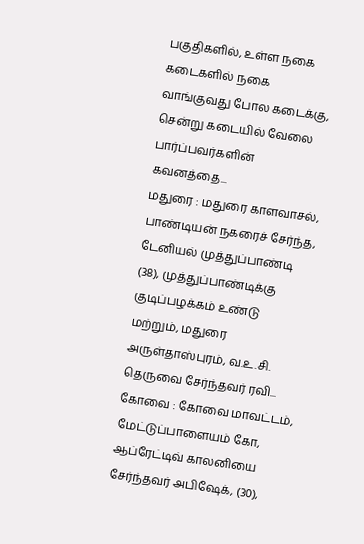பகுதிகளில், உள்ள நகை கடைகளில் நகை வாங்குவது போல கடைக்கு, சென்று கடையில் வேலை பார்ப்பவர்களின் கவனத்தை...
மதுரை : மதுரை காளவாசல், பாண்டியன் நகரைச் சேர்ந்த, டேனியல் முத்துப்பாண்டி (38), முத்துப்பாண்டிக்கு குடிப்பழக்கம் உண்டு மற்றும், மதுரை அருள்தாஸ்புரம், வ.உ.சி. தெருவை சேர்ந்தவர் ரவி...
கோவை : கோவை மாவட்டம், மேட்டுப்பாளையம் கோ, ஆப்ரேட்டிவ் காலனியை சேர்ந்தவர் அபிஷேக், (30),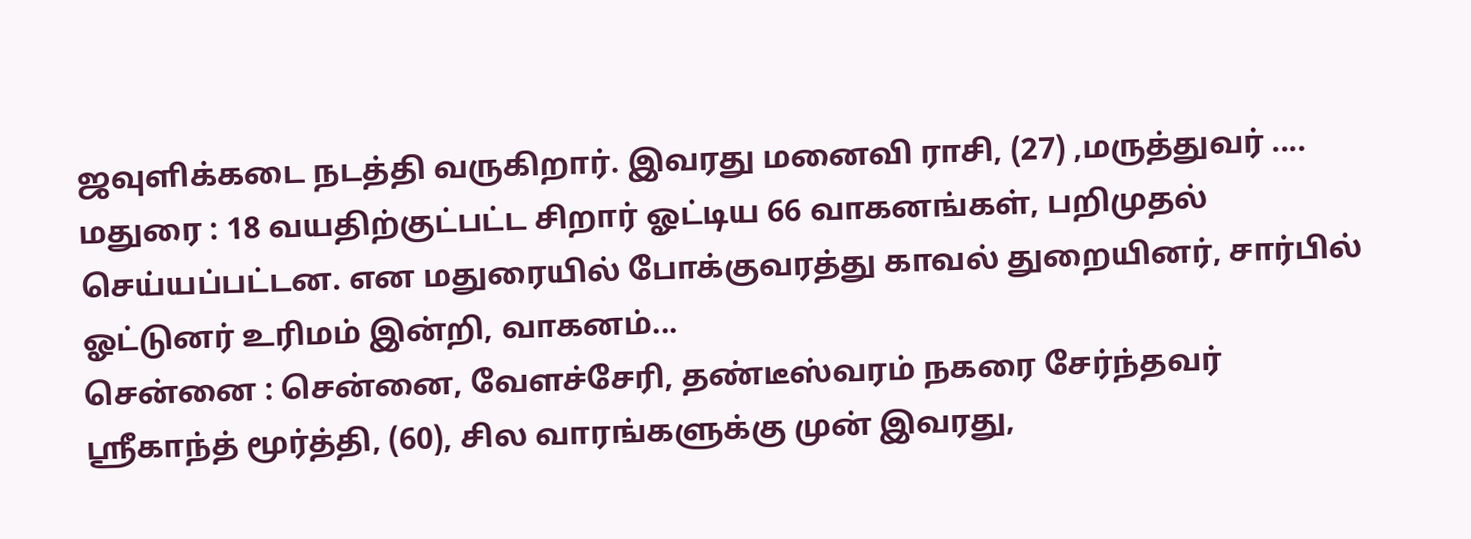ஜவுளிக்கடை நடத்தி வருகிறார். இவரது மனைவி ராசி, (27) ,மருத்துவர் ....
மதுரை : 18 வயதிற்குட்பட்ட சிறார் ஓட்டிய 66 வாகனங்கள், பறிமுதல் செய்யப்பட்டன. என மதுரையில் போக்குவரத்து காவல் துறையினர், சார்பில் ஓட்டுனர் உரிமம் இன்றி, வாகனம்...
சென்னை : சென்னை, வேளச்சேரி, தண்டீஸ்வரம் நகரை சேர்ந்தவர் ஸ்ரீகாந்த் மூர்த்தி, (60), சில வாரங்களுக்கு முன் இவரது,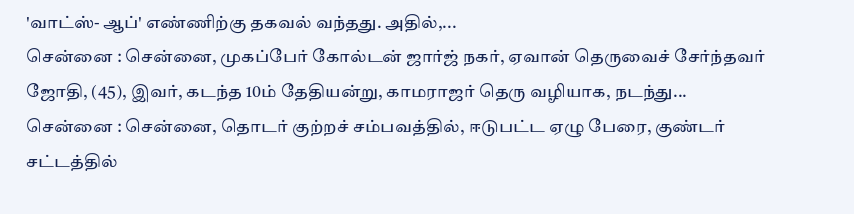'வாட்ஸ்- ஆப்' எண்ணிற்கு தகவல் வந்தது. அதில்,...
சென்னை : சென்னை, முகப்பேர் கோல்டன் ஜார்ஜ் நகர், ஏவான் தெருவைச் சேர்ந்தவர் ஜோதி, (45), இவர், கடந்த 10ம் தேதியன்று, காமராஜர் தெரு வழியாக, நடந்து...
சென்னை : சென்னை, தொடர் குற்றச் சம்பவத்தில், ஈடுபட்ட ஏழு பேரை, குண்டர் சட்டத்தில்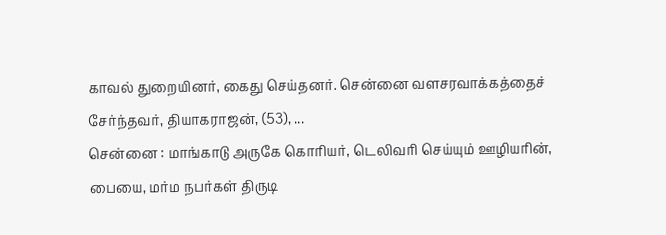காவல் துறையினர், கைது செய்தனர். சென்னை வளசரவாக்கத்தைச் சேர்ந்தவர், தியாகராஜன், (53), ...
சென்னை : மாங்காடு அருகே கொரியர், டெலிவரி செய்யும் ஊழியரின், பையை, மர்ம நபர்கள் திருடி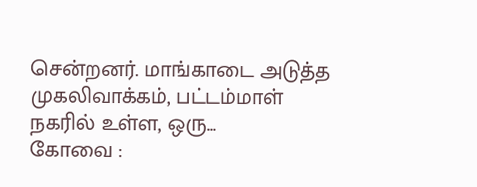சென்றனர். மாங்காடை அடுத்த முகலிவாக்கம், பட்டம்மாள் நகரில் உள்ள, ஒரு...
கோவை :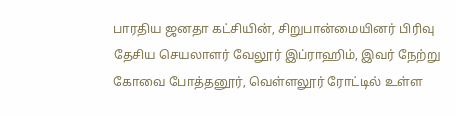பாரதிய ஜனதா கட்சியின், சிறுபான்மையினர் பிரிவு தேசிய செயலாளர் வேலூர் இப்ராஹிம், இவர் நேற்று கோவை போத்தனூர், வெள்ளலூர் ரோட்டில் உள்ள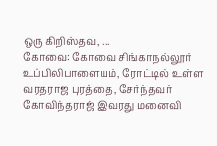ஒரு கிறிஸ்தவ, ...
கோவை: கோவை சிங்காநல்லூர் உப்பிலிபாளையம், ரோட்டில் உள்ள வரதராஜ புரத்தை, சேர்ந்தவர் கோவிந்தராஜ் இவரது மனைவி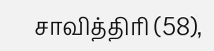சாவித்திரி (58),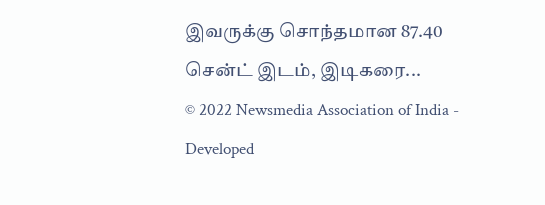இவருக்கு சொந்தமான 87.40 சென்ட் இடம், இடிகரை...
© 2022 Newsmedia Association of India - Developed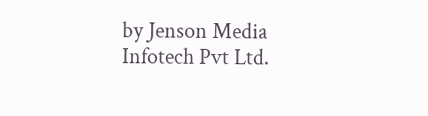by Jenson Media Infotech Pvt Ltd.